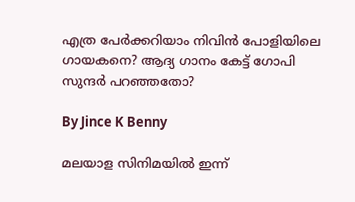എത്ര പേര്‍ക്കറിയാം നിവിന്‍ പോളിയിലെ ഗായകനെ? ആദ്യ ഗാനം കേട്ട് ഗോപി സുന്ദര്‍ പറഞ്ഞതോ?

By Jince K Benny

മലയാള സിനിമയില്‍ ഇന്ന്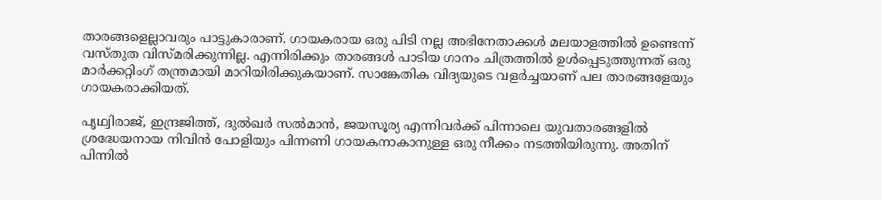താരങ്ങളെല്ലാവരും പാട്ടുകാരാണ്. ഗായകരായ ഒരു പിടി നല്ല അഭിനേതാക്കള്‍ മലയാളത്തില്‍ ഉണ്ടെന്ന് വസ്തുത വിസ്മരിക്കുന്നില്ല. എന്നിരിക്കും താരങ്ങള്‍ പാടിയ ഗാനം ചിത്രത്തില്‍ ഉള്‍പ്പെടുത്തുന്നത് ഒരു മാര്‍ക്കറ്റിംഗ് തന്ത്രമായി മാറിയിരിക്കുകയാണ്. സാങ്കേതിക വിദ്യയുടെ വളര്‍ച്ചയാണ് പല താരങ്ങളേയും ഗായകരാക്കിയത്.

പൃഥ്വിരാജ്, ഇന്ദ്രജിത്ത്, ദുല്‍ഖര്‍ സല്‍മാന്‍, ജയസൂര്യ എന്നിവര്‍ക്ക് പിന്നാലെ യുവതാരങ്ങളില്‍ ശ്രദ്ധേയനായ നിവിന്‍ പോളിയും പിന്നണി ഗായകനാകാനുള്ള ഒരു നീക്കം നടത്തിയിരുന്നു. അതിന് പിന്നില്‍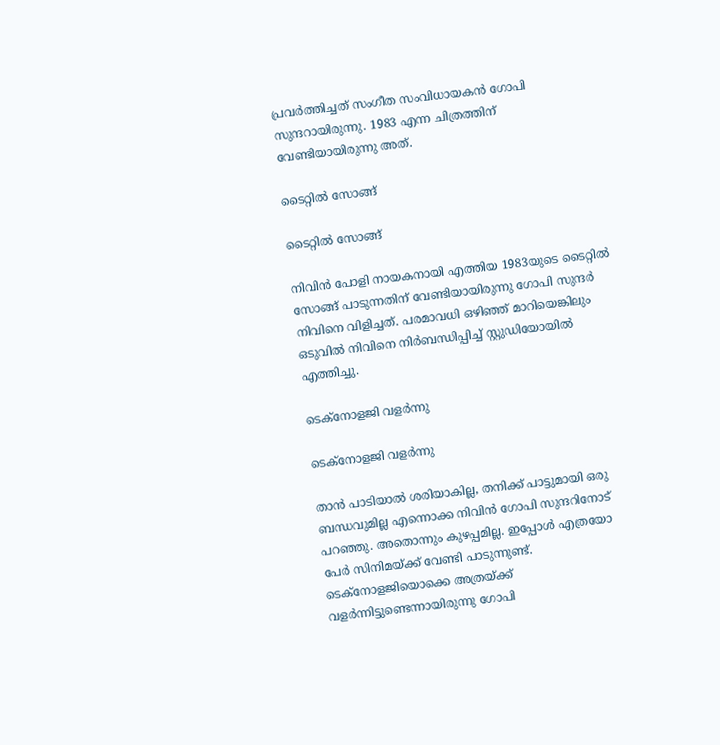പ്രവര്‍ത്തിച്ചത് സംഗീത സംവിധായകന്‍ ഗോപി സുന്ദറായിരുന്നു. 1983 എന്ന ചിത്രത്തിന് വേണ്ടിയായിരുന്നു അത്.

ടൈറ്റില്‍ സോങ്ങ്

ടൈറ്റില്‍ സോങ്ങ്

നിവിന്‍ പോളി നായകനായി എത്തിയ 1983യുടെ ടൈറ്റില്‍ സോങ്ങ് പാടുന്നതിന് വേണ്ടിയായിരുന്നു ഗോപി സുന്ദര്‍ നിവിനെ വിളിച്ചത്. പരമാവധി ഒഴിഞ്ഞ് മാറിയെങ്കിലും ഒടുവില്‍ നിവിനെ നിര്‍ബന്ധിപ്പിച്ച് സ്റ്റുഡിയോയില്‍ എത്തിച്ചു.

ടെക്‌നോളജി വളര്‍ന്നു

ടെക്‌നോളജി വളര്‍ന്നു

താന്‍ പാടിയാല്‍ ശരിയാകില്ല, തനിക്ക് പാട്ടുമായി ഒരു ബന്ധവുമില്ല എന്നൊക്ക നിവിന്‍ ഗോപി സുന്ദറിനോട് പറഞ്ഞു. അതൊന്നും കുഴപ്പമില്ല. ഇപ്പോള്‍ എത്രയോ പേര്‍ സിനിമയ്ക്ക് വേണ്ടി പാടുന്നുണ്ട്. ടെക്‌നോളജിയൊക്കെ അത്രയ്ക്ക് വളര്‍ന്നിട്ടുണ്ടെന്നായിരുന്നു ഗോപി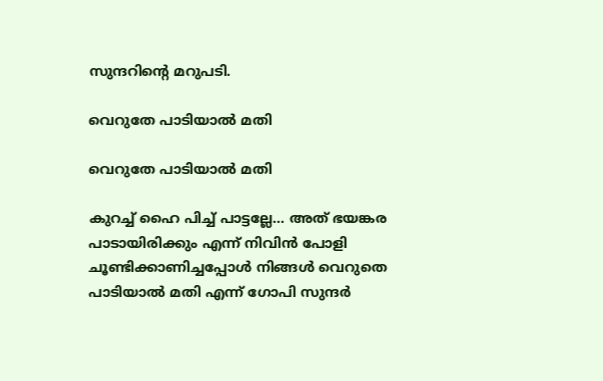സുന്ദറിന്റെ മറുപടി.

വെറുതേ പാടിയാല്‍ മതി

വെറുതേ പാടിയാല്‍ മതി

കുറച്ച് ഹൈ പിച്ച് പാട്ടല്ലേ... അത് ഭയങ്കര പാടായിരിക്കും എന്ന് നിവിന്‍ പോളി ചൂണ്ടിക്കാണിച്ചപ്പോള്‍ നിങ്ങള്‍ വെറുതെ പാടിയാല്‍ മതി എന്ന് ഗോപി സുന്ദര്‍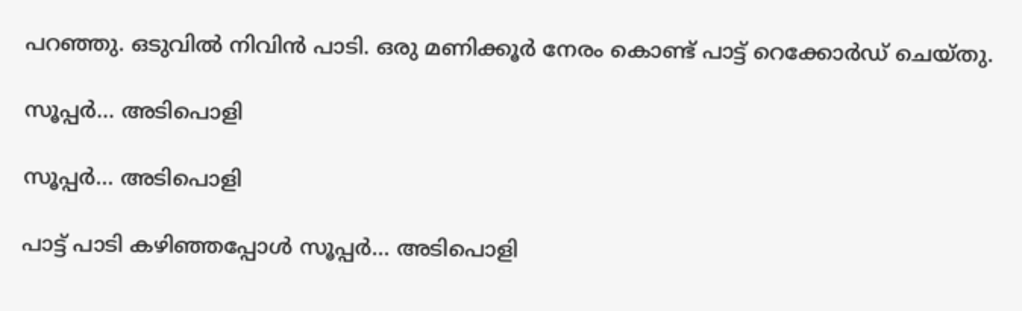പറഞ്ഞു. ഒടുവില്‍ നിവിന്‍ പാടി. ഒരു മണിക്കൂര്‍ നേരം കൊണ്ട് പാട്ട് റെക്കോര്‍ഡ് ചെയ്തു.

സൂപ്പര്‍... അടിപൊളി

സൂപ്പര്‍... അടിപൊളി

പാട്ട് പാടി കഴിഞ്ഞപ്പോള്‍ സൂപ്പര്‍... അടിപൊളി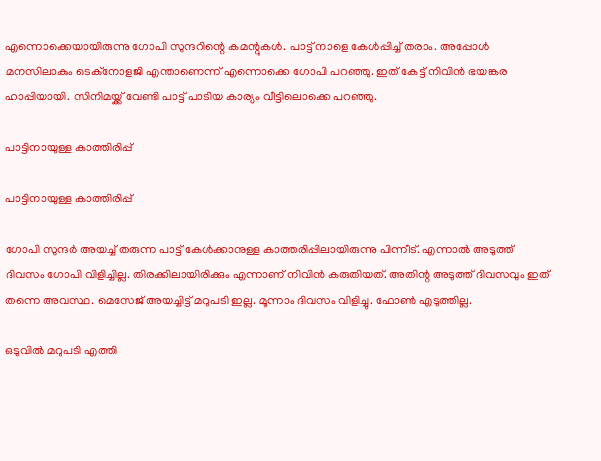എന്നൊക്കെയായിരുന്നു ഗോപി സുന്ദറിന്റെ കമന്റുകള്‍. പാട്ട് നാളെ കേള്‍പ്പിച്ച് തരാം. അപ്പോള്‍ മനസിലാകും ടെക്‌നോളജി എന്താണെന്ന് എന്നൊക്കെ ഗോപി പറഞ്ഞു. ഇത് കേട്ട് നിവിന്‍ ഭയങ്കര ഹാപ്പിയായി. സിനിമയ്ക്ക് വേണ്ടി പാട്ട് പാടിയ കാര്യം വീട്ടിലൊക്കെ പറഞ്ഞു.

പാട്ടിനായുള്ള കാത്തിരിപ്പ്

പാട്ടിനായുള്ള കാത്തിരിപ്പ്

ഗോപി സുന്ദര്‍ അയച്ച് തരുന്ന പാട്ട് കേള്‍ക്കാനുള്ള കാത്തരിപ്പിലായിരുന്നു പിന്നീട്. എന്നാല്‍ അടുത്ത് ദിവസം ഗോപി വിളിച്ചില്ല. തിരക്കിലായിരിക്കും എന്നാണ് നിവിന്‍ കരുതിയത്. അതിന്റ അടുത്ത് ദിവസവും ഇത് തന്നെ അവസ്ഥ. മെസേജ് അയച്ചിട്ട് മറുപടി ഇല്ല. മൂന്നാം ദിവസം വിളിച്ചു. ഫോണ്‍ എടുത്തില്ല.

ഒടുവില്‍ മറുപടി എത്തി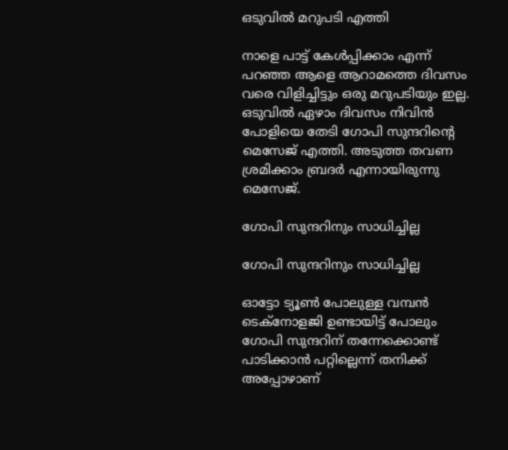ഒടുവില്‍ മറുപടി എത്തി

നാളെ പാട്ട് കേള്‍പ്പിക്കാം എന്ന് പറഞ്ഞ ആളെ ആറാമത്തെ ദിവസം വരെ വിളിച്ചിട്ടും ഒരു മറുപടിയും ഇല്ല. ഒടുവില്‍ ഏഴാം ദിവസം നിവിന്‍ പോളിയെ തേടി ഗോപി സുന്ദറിന്റെ മെസേജ് എത്തി. അടുത്ത തവണ ശ്രമിക്കാം ബ്രദര്‍ എന്നായിരുന്നു മെസേജ്.

ഗോപി സുന്ദറിനും സാധിച്ചില്ല

ഗോപി സുന്ദറിനും സാധിച്ചില്ല

ഓട്ടോ ട്യൂണ്‍ പോലുള്ള വമ്പന്‍ ടെക്‌നോളജി ഉണ്ടായിട്ട് പോലും ഗോപി സുന്ദറിന് തന്നേക്കൊണ്ട് പാടിക്കാന്‍ പറ്റില്ലെന്ന് തനിക്ക് അപ്പോഴാണ്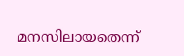മനസിലായതെന്ന്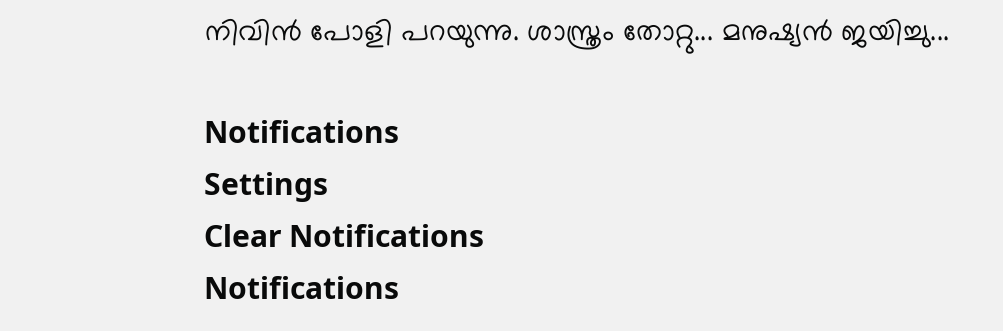നിവിന്‍ പോളി പറയുന്നു. ശാസ്ത്രം തോറ്റു... മനുഷ്യന്‍ ജയിച്ചു...

Notifications
Settings
Clear Notifications
Notifications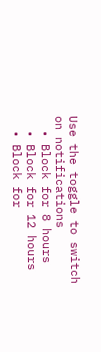Use the toggle to switch on notifications
  • Block for 8 hours
  • Block for 12 hours
  • Block for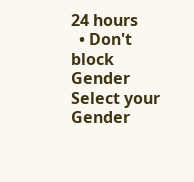24 hours
  • Don't block
Gender
Select your Gender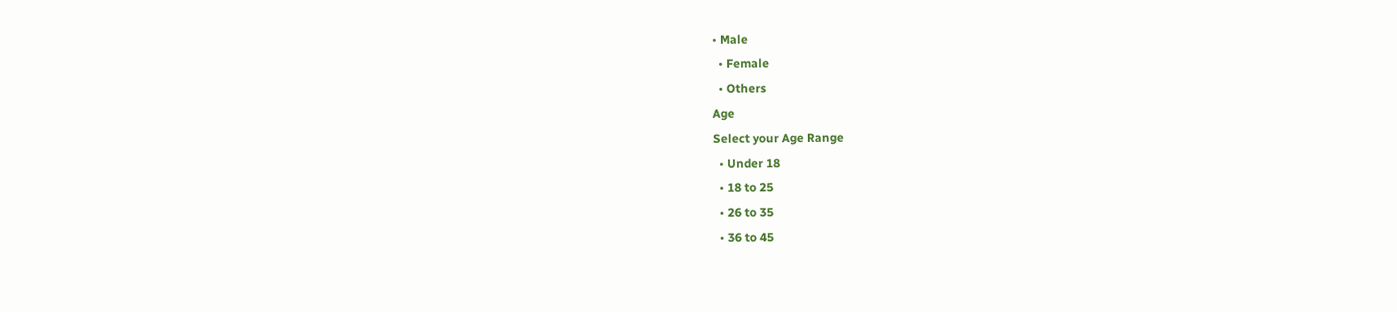• Male
  • Female
  • Others
Age
Select your Age Range
  • Under 18
  • 18 to 25
  • 26 to 35
  • 36 to 45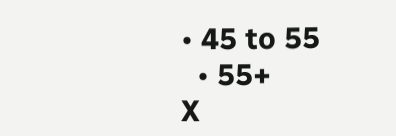• 45 to 55
  • 55+
X